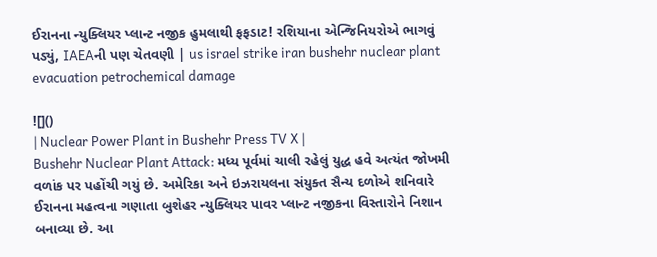ઈરાનના ન્યુક્લિયર પ્લાન્ટ નજીક હુમલાથી ફફડાટ! રશિયાના એન્જિનિયરોએ ભાગવું પડ્યું, IAEAની પણ ચેતવણી | us israel strike iran bushehr nuclear plant evacuation petrochemical damage

![]()
| Nuclear Power Plant in Bushehr Press TV X |
Bushehr Nuclear Plant Attack: મધ્ય પૂર્વમાં ચાલી રહેલું યુદ્ધ હવે અત્યંત જોખમી વળાંક પર પહોંચી ગયું છે. અમેરિકા અને ઇઝરાયલના સંયુક્ત સૈન્ય દળોએ શનિવારે ઈરાનના મહત્વના ગણાતા બુશેહર ન્યુક્લિયર પાવર પ્લાન્ટ નજીકના વિસ્તારોને નિશાન બનાવ્યા છે. આ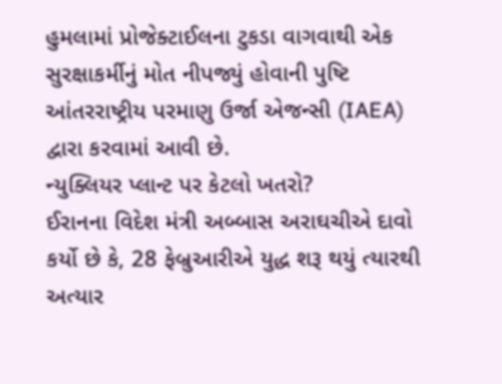હુમલામાં પ્રોજેક્ટાઈલના ટુકડા વાગવાથી એક સુરક્ષાકર્મીનું મોત નીપજ્યું હોવાની પુષ્ટિ આંતરરાષ્ટ્રીય પરમાણુ ઉર્જા એજન્સી (IAEA) દ્વારા કરવામાં આવી છે.
ન્યુક્લિયર પ્લાન્ટ પર કેટલો ખતરો?
ઈરાનના વિદેશ મંત્રી અબ્બાસ અરાઘચીએ દાવો કર્યો છે કે, 28 ફેબ્રુઆરીએ યુદ્ધ શરૂ થયું ત્યારથી અત્યાર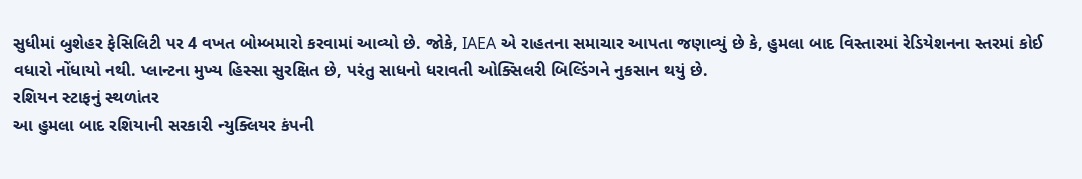સુધીમાં બુશેહર ફેસિલિટી પર 4 વખત બોમ્બમારો કરવામાં આવ્યો છે. જોકે, IAEA એ રાહતના સમાચાર આપતા જણાવ્યું છે કે, હુમલા બાદ વિસ્તારમાં રેડિયેશનના સ્તરમાં કોઈ વધારો નોંધાયો નથી. પ્લાન્ટના મુખ્ય હિસ્સા સુરક્ષિત છે, પરંતુ સાધનો ધરાવતી ઓક્સિલરી બિલ્ડિંગને નુકસાન થયું છે.
રશિયન સ્ટાફનું સ્થળાંતર
આ હુમલા બાદ રશિયાની સરકારી ન્યુક્લિયર કંપની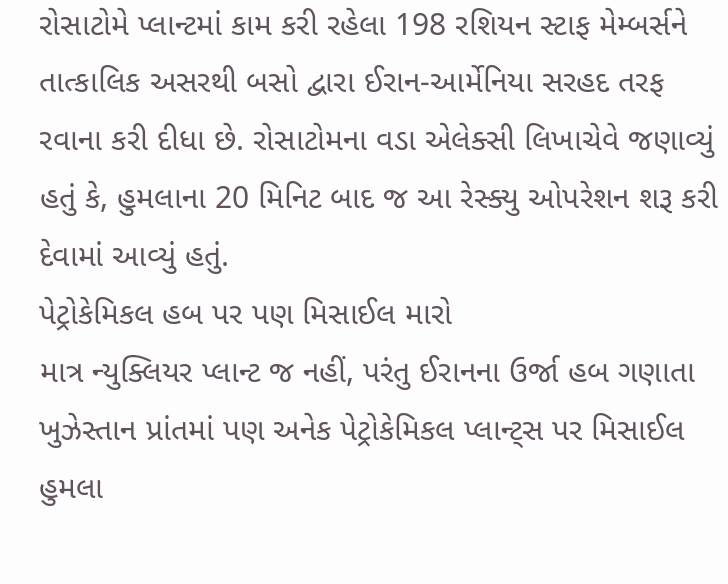રોસાટોમે પ્લાન્ટમાં કામ કરી રહેલા 198 રશિયન સ્ટાફ મેમ્બર્સને તાત્કાલિક અસરથી બસો દ્વારા ઈરાન-આર્મેનિયા સરહદ તરફ રવાના કરી દીધા છે. રોસાટોમના વડા એલેક્સી લિખાચેવે જણાવ્યું હતું કે, હુમલાના 20 મિનિટ બાદ જ આ રેસ્ક્યુ ઓપરેશન શરૂ કરી દેવામાં આવ્યું હતું.
પેટ્રોકેમિકલ હબ પર પણ મિસાઈલ મારો
માત્ર ન્યુક્લિયર પ્લાન્ટ જ નહીં, પરંતુ ઈરાનના ઉર્જા હબ ગણાતા ખુઝેસ્તાન પ્રાંતમાં પણ અનેક પેટ્રોકેમિકલ પ્લાન્ટ્સ પર મિસાઈલ હુમલા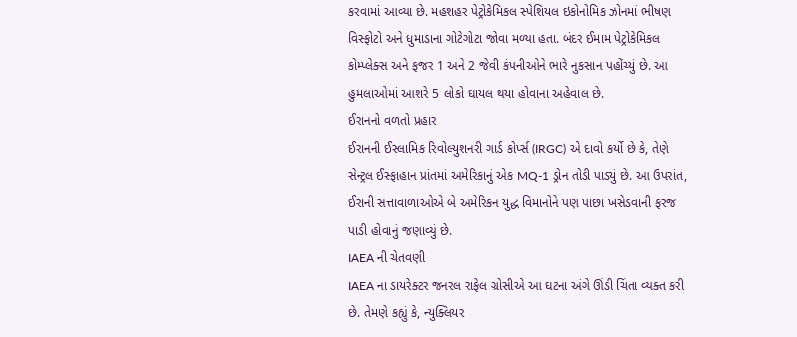કરવામાં આવ્યા છે. મહશહર પેટ્રોકેમિકલ સ્પેશિયલ ઇકોનોમિક ઝોનમાં ભીષણ વિસ્ફોટો અને ધુમાડાના ગોટેગોટા જોવા મળ્યા હતા. બંદર ઈમામ પેટ્રોકેમિકલ કોમ્પ્લેક્સ અને ફજર 1 અને 2 જેવી કંપનીઓને ભારે નુકસાન પહોંચ્યું છે. આ હુમલાઓમાં આશરે 5 લોકો ઘાયલ થયા હોવાના અહેવાલ છે.
ઈરાનનો વળતો પ્રહાર
ઈરાનની ઈસ્લામિક રિવોલ્યુશનરી ગાર્ડ કોર્પ્સ (IRGC) એ દાવો કર્યો છે કે, તેણે સેન્ટ્રલ ઈસ્ફાહાન પ્રાંતમાં અમેરિકાનું એક MQ-1 ડ્રોન તોડી પાડ્યું છે. આ ઉપરાંત, ઈરાની સત્તાવાળાઓએ બે અમેરિકન યુદ્ધ વિમાનોને પણ પાછા ખસેડવાની ફરજ પાડી હોવાનું જણાવ્યું છે.
IAEA ની ચેતવણી
IAEA ના ડાયરેક્ટર જનરલ રાફેલ ગ્રોસીએ આ ઘટના અંગે ઊંડી ચિંતા વ્યક્ત કરી છે. તેમણે કહ્યું કે, ન્યુક્લિયર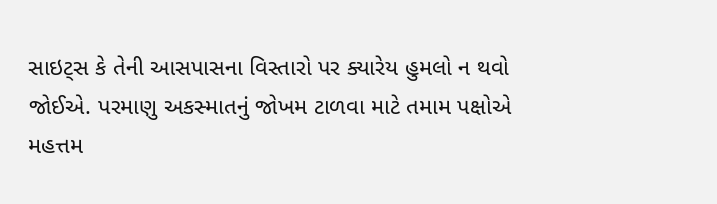સાઇટ્સ કે તેની આસપાસના વિસ્તારો પર ક્યારેય હુમલો ન થવો જોઈએ. પરમાણુ અકસ્માતનું જોખમ ટાળવા માટે તમામ પક્ષોએ મહત્તમ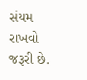સંયમ રાખવો જરૂરી છે.